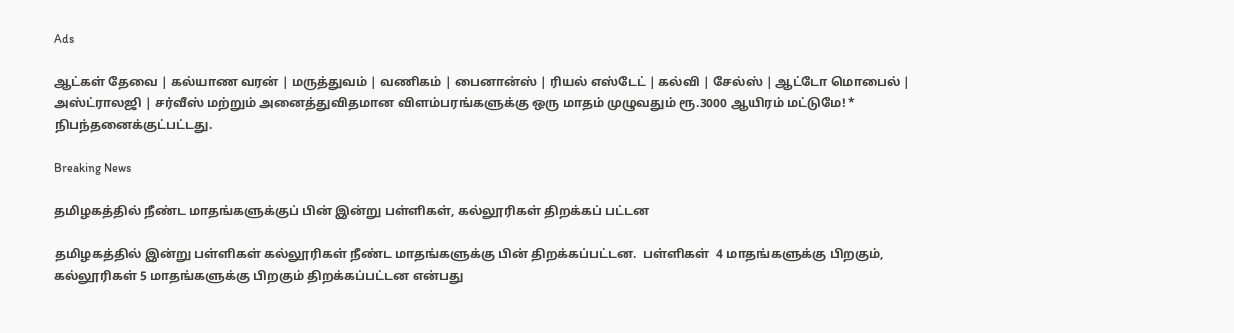Ads

ஆட்கள் தேவை | கல்யாண வரன் | மருத்துவம் | வணிகம் | பைனான்ஸ் | ரியல் எஸ்டேட் | கல்வி | சேல்ஸ் | ஆட்டோ மொபைல் | அஸ்ட்ராலஜி | சர்வீஸ் மற்றும் அனைத்துவிதமான விளம்பரங்களுக்கு ஒரு மாதம் முழுவதும் ரூ.3000 ஆயிரம் மட்டுமே! * நிபந்தனைக்குட்பட்டது.

Breaking News

தமிழகத்தில் நீண்ட மாதங்களுக்குப் பின் இன்று பள்ளிகள், கல்லூரிகள் திறக்கப் பட்டன

தமிழகத்தில் இன்று பள்ளிகள் கல்லூரிகள் நீண்ட மாதங்களுக்கு பின் திறக்கப்பட்டன.  பள்ளிகள்  4 மாதங்களுக்கு பிறகும், கல்லூரிகள் 5 மாதங்களுக்கு பிறகும் திறக்கப்பட்டன என்பது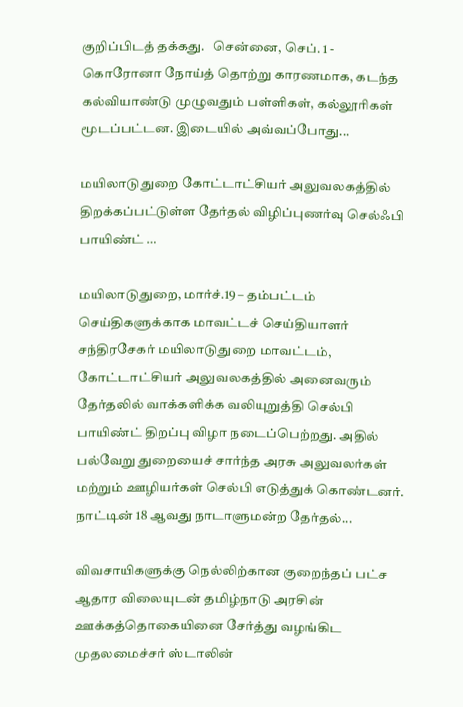குறிப்பிடத் தக்கது.   சென்னை, செப். 1 -   கொரோனா நோய்த் தொற்று காரணமாக, கடந்த கல்வியாண்டு முழுவதும் பள்ளிகள், கல்லூரிகள் மூடப்பட்டன. இடையில் அவ்வப்போது...

மயிலாடுதுறை கோட்டாட்சியர் அலுவலகத்தில் திறக்கப்பட்டுள்ள தேர்தல் விழிப்புணர்வு செல்ஃபி பாயிண்ட் …

மயிலாடுதுறை, மார்ச்.19 – தம்பட்டம் செய்திகளுக்காக மாவட்டச் செய்தியாளர் சந்திரசேகர் மயிலாடுதுறை மாவட்டம், கோட்டாட்சியர் அலுவலகத்தில் அனைவரும் தேர்தலில் வாக்களிக்க வலியுறுத்தி செல்பி பாயிண்ட் திறப்பு விழா நடைப்பெற்றது. அதில் பல்வேறு துறையைச் சார்ந்த அரசு அலுவலர்கள் மற்றும் ஊழியர்கள் செல்பி எடுத்துக் கொண்டனர். நாட்டின் 18 ஆவது நாடாளுமன்ற தேர்தல்...

விவசாயிகளுக்கு நெல்லிற்கான குறைந்தப் பட்ச ஆதார விலையுடன் தமிழ்நாடு அரசின் ஊக்கத்தொகையினை சேர்த்து வழங்கிட முதலமைச்சர் ஸ்டாலின்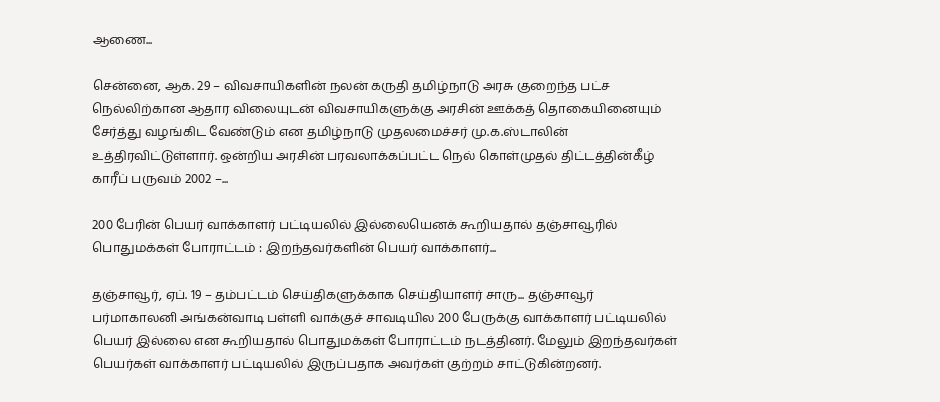ஆணை...

சென்னை, ஆக. 29 – விவசாயிகளின் நலன் கருதி தமிழ்நாடு அரசு குறைந்த பட்ச நெல்லிற்கான ஆதார விலையுடன் விவசாயிகளுக்கு அரசின் ஊக்கத் தொகையினையும் சேர்த்து வழங்கிட வேண்டும் என தமிழ்நாடு முதலமைச்சர் மு.க.ஸ்டாலின் உத்திரவிட்டுள்ளார். ஒன்றிய அரசின் பரவலாக்கப்பட்ட நெல் கொள்முதல் திட்டத்தின்கீழ் காரீப் பருவம் 2002 –...

200 பேரின் பெயர் வாக்காளர் பட்டியலில் இல்லையெனக் கூறியதால் தஞ்சாவூரில் பொதுமக்கள் போராட்டம் : இறந்தவர்களின் பெயர் வாக்காளர்...

தஞ்சாவூர், ஏப். 19 – தம்பட்டம் செய்திகளுக்காக செய்தியாளர் சாரு... தஞ்சாவூர் பர்மாகாலனி அங்கன்வாடி பள்ளி வாக்குச் சாவடியில 200 பேருக்கு வாக்காளர் பட்டியலில் பெயர் இல்லை என கூறியதால் பொதுமக்கள் போராட்டம் நடத்தினர். மேலும் இறந்தவர்கள் பெயர்கள் வாக்காளர் பட்டியலில் இருப்பதாக அவர்கள் குற்றம் சாட்டுகின்றனர்.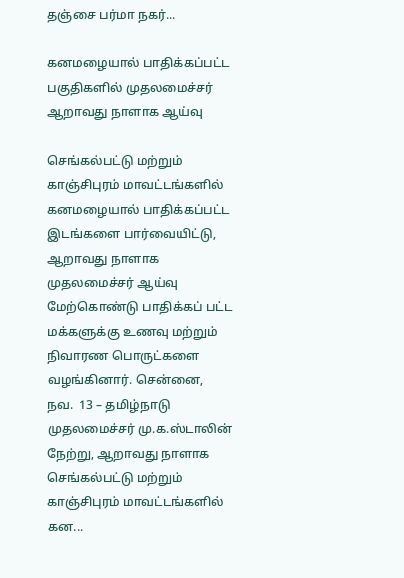தஞ்சை பர்மா நகர்...

கனமழையால் பாதிக்கப்பட்ட பகுதிகளில் முதலமைச்சர் ஆறாவது நாளாக ஆய்வு

செங்கல்பட்டு மற்றும் காஞ்சிபுரம் மாவட்டங்களில் கனமழையால் பாதிக்கப்பட்ட இடங்களை பார்வையிட்டு, ஆறாவது நாளாக முதலமைச்சர் ஆய்வு மேற்கொண்டு பாதிக்கப் பட்ட மக்களுக்கு உணவு மற்றும் நிவாரண பொருட்களை வழங்கினார். சென்னை, நவ.  13 – தமிழ்நாடு முதலமைச்சர் மு.க.ஸ்டாலின் நேற்று, ஆறாவது நாளாக செங்கல்பட்டு மற்றும் காஞ்சிபுரம் மாவட்டங்களில் கன...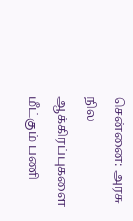சென்னை: அரசு நில ஆக்கிரப்புகளை மீட்கும் பணி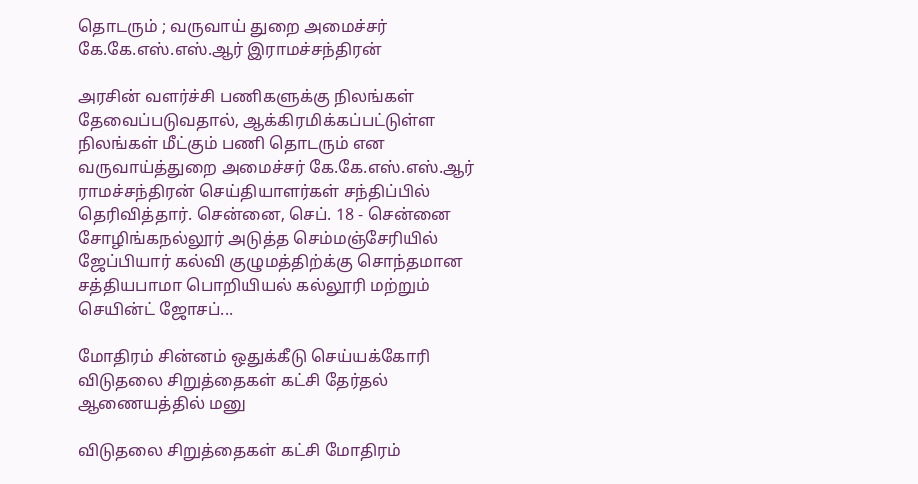தொடரும் ; வருவாய் துறை அமைச்சர் கே.கே.எஸ்.எஸ்.ஆர் இராமச்சந்திரன்

அரசின் வளர்ச்சி பணிகளுக்கு நிலங்கள் தேவைப்படுவதால், ஆக்கிரமிக்கப்பட்டுள்ள நிலங்கள் மீட்கும் பணி தொடரும் என வருவாய்த்துறை அமைச்சர் கே.கே.எஸ்.எஸ்.ஆர் ராமச்சந்திரன் செய்தியாளர்கள் சந்திப்பில் தெரிவித்தார். சென்னை, செப். 18 - சென்னை சோழிங்கநல்லூர் அடுத்த செம்மஞ்சேரியில் ஜேப்பியார் கல்வி குழுமத்திற்க்கு சொந்தமான சத்தியபாமா பொறியியல் கல்லூரி மற்றும் செயின்ட் ஜோசப்...

மோதிரம் சின்னம் ஒதுக்கீடு செய்யக்கோரி விடுதலை சிறுத்தைகள் கட்சி தேர்தல் ஆணையத்தில் மனு

விடுதலை சிறுத்தைகள் கட்சி மோதிரம்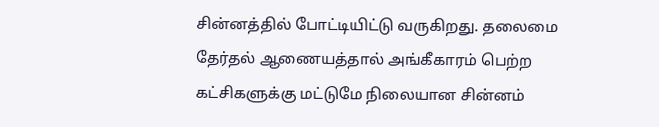சின்னத்தில் போட்டியிட்டு வருகிறது. தலைமை தேர்தல் ஆணையத்தால் அங்கீகாரம் பெற்ற கட்சிகளுக்கு மட்டுமே நிலையான சின்னம்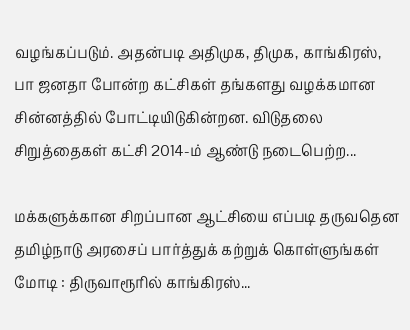வழங்கப்படும். அதன்படி அதிமுக, திமுக, காங்கிரஸ், பா ஜனதா போன்ற கட்சிகள் தங்களது வழக்கமான சின்னத்தில் போட்டியிடுகின்றன. விடுதலை சிறுத்தைகள் கட்சி 2014-ம் ஆண்டு நடைபெற்ற...

மக்களுக்கான சிறப்பான ஆட்சியை எப்படி தருவதென தமிழ்நாடு அரசைப் பார்த்துக் கற்றுக் கொள்ளுங்கள் மோடி : திருவாரூரில் காங்கிரஸ்...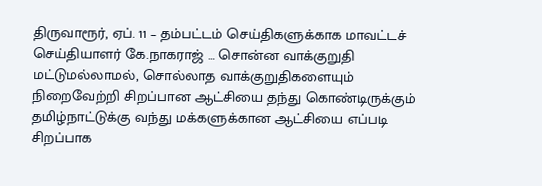திருவாரூர், ஏப். 11 – தம்பட்டம் செய்திகளுக்காக மாவட்டச் செய்தியாளர் கே.நாகராஜ் … சொன்ன வாக்குறுதி மட்டுமல்லாமல், சொல்லாத வாக்குறுதிகளையும் நிறைவேற்றி சிறப்பான ஆட்சியை தந்து கொண்டிருக்கும் தமிழ்நாட்டுக்கு வந்து மக்களுக்கான ஆட்சியை எப்படி சிறப்பாக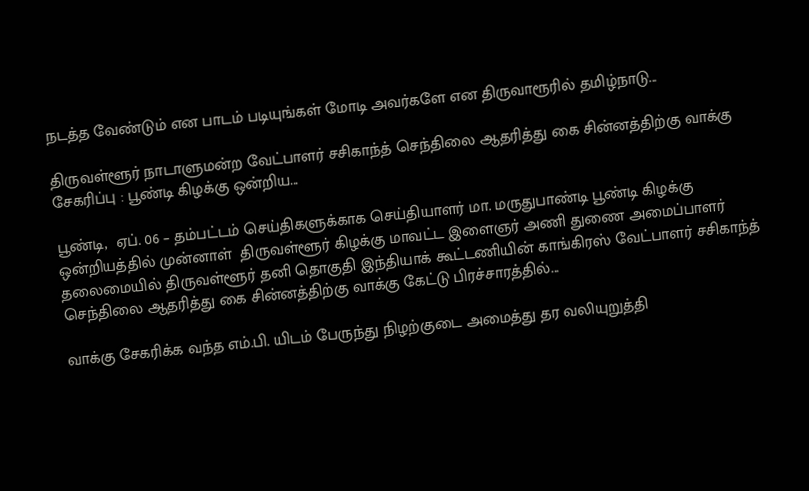நடத்த வேண்டும் என பாடம் படியுங்கள் மோடி அவர்களே என திருவாரூரில் தமிழ்நாடு...

திருவள்ளூர் நாடாளுமன்ற வேட்பாளர் சசிகாந்த் செந்திலை ஆதரித்து கை சின்னத்திற்கு வாக்கு சேகரிப்பு : பூண்டி கிழக்கு ஒன்றிய...

பூண்டி,  ஏப். 06 – தம்பட்டம் செய்திகளுக்காக செய்தியாளர் மா. மருதுபாண்டி பூண்டி கிழக்கு ஒன்றியத்தில் முன்னாள்  திருவள்ளூர் கிழக்கு மாவட்ட இளைஞர் அணி துணை அமைப்பாளர் தலைமையில் திருவள்ளூர் தனி தொகுதி இந்தியாக் கூட்டணியின் காங்கிரஸ் வேட்பாளர் சசிகாந்த் செந்திலை ஆதரித்து கை சின்னத்திற்கு வாக்கு கேட்டு பிரச்சாரத்தில்...

வாக்கு சேகரிக்க வந்த எம்.பி. யிடம் பேருந்து நிழற்குடை அமைத்து தர வலியுறுத்தி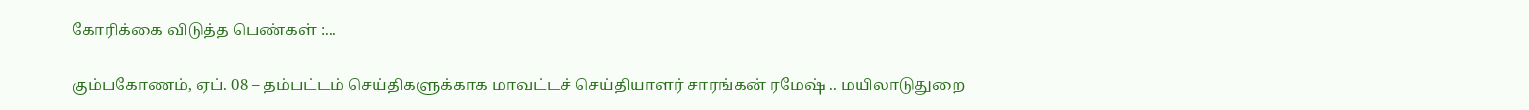கோரிக்கை விடுத்த பெண்கள் :...

கும்பகோணம், ஏப். 08 – தம்பட்டம் செய்திகளுக்காக மாவட்டச் செய்தியாளர் சாரங்கன் ரமேஷ் .. மயிலாடுதுறை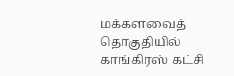மக்களவைத் தொகுதியில் காங்கிரஸ் கட்சி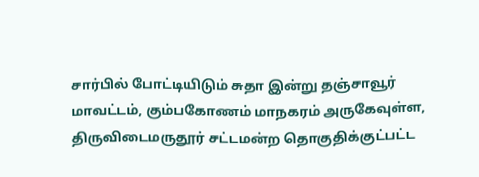சார்பில் போட்டியிடும் சுதா இன்று தஞ்சாவூர் மாவட்டம், கும்பகோணம் மாநகரம் அருகேவுள்ள, திருவிடைமருதூர் சட்டமன்ற தொகுதிக்குட்பட்ட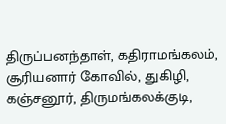திருப்பனந்தாள், கதிராமங்கலம், சூரியனார் கோவில், துகிழி, கஞ்சனூர், திருமங்கலக்குடி,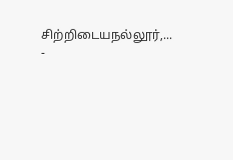சிற்றிடையநல்லூர்,...
-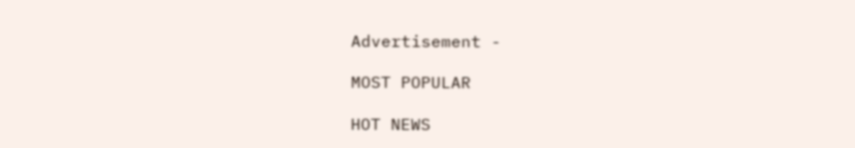Advertisement -

MOST POPULAR

HOT NEWS